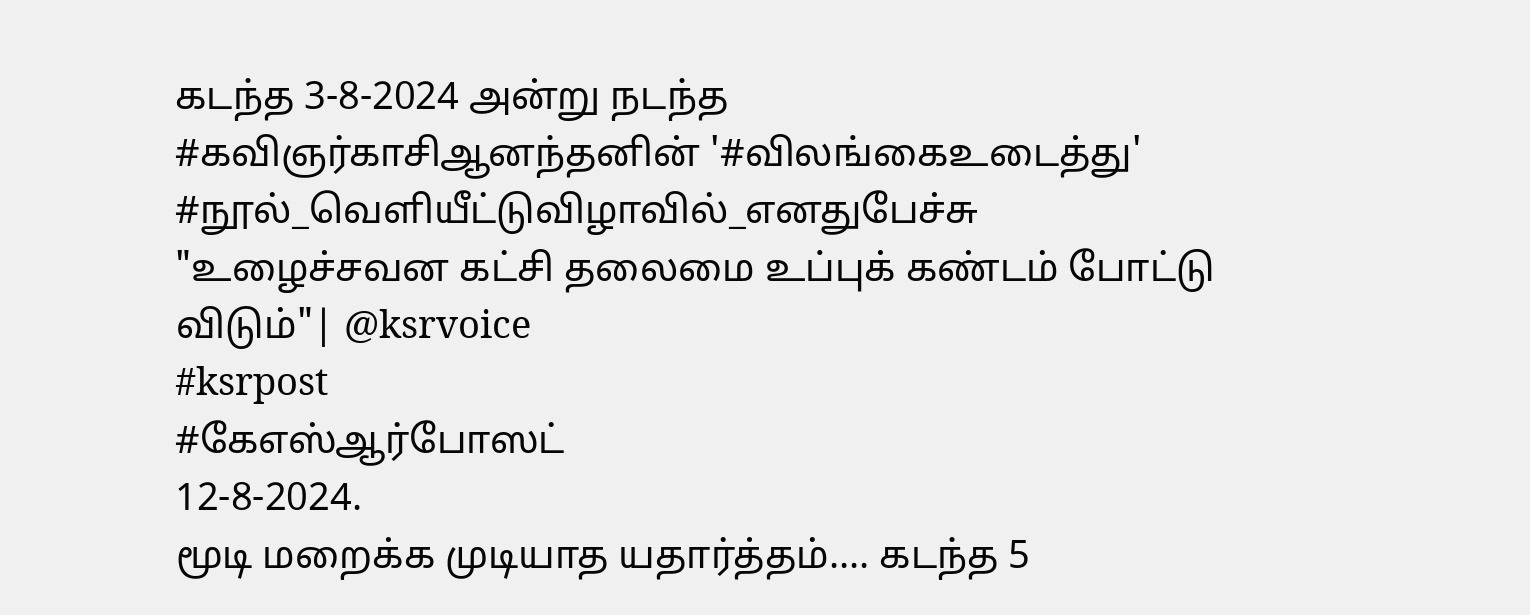கடந்த 3-8-2024 அன்று நடந்த
#கவிஞர்காசிஆனந்தனின் '#விலங்கைஉடைத்து' #நூல்_வெளியீட்டுவிழாவில்_எனதுபேச்சு
"உழைச்சவன கட்சி தலைமை உப்புக் கண்டம் போட்டு விடும்"| @ksrvoice
#ksrpost
#கேஎஸ்ஆர்போஸட்
12-8-2024.
மூடி மறைக்க முடியாத யதார்த்தம்.... கடந்த 5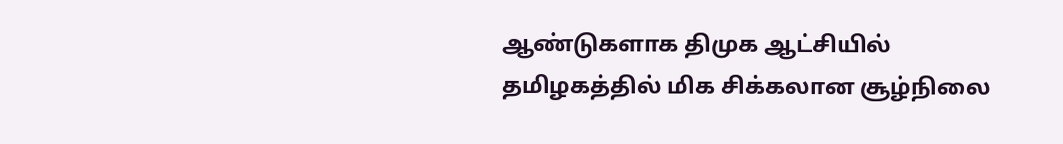ஆண்டுகளாக திமுக ஆட்சியில் தமிழகத்தில் மிக சிக்கலான சூழ்நிலை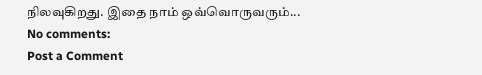நிலவுகிறது. இதை நாம் ஒவ்வொருவரும்...
No comments:
Post a Comment